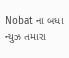Nobat ના બધા ન્યુઝ તમારા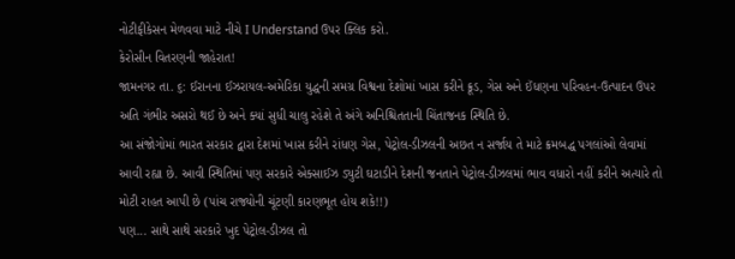નોટીફીકેસન મેળવવા માટે નીચે I Understand ઉપર ક્લિક કરો.
કેરોસીન વિતરણની જાહેરાત!
જામનગર તા. ૬: ઈરાનના ઈઝરાયલ-અમેરિકા યુદ્ધની સમગ્ર વિશ્વના દેશોમાં ખાસ કરીને ક્રૂડ, ગેસ અને ઈંધણના પરિવહન-ઉત્પાદન ઉપર અતિ ગંભીર અસરો થઈ છે અને ક્યાં સુધી ચાલુ રહેશે તે અંગે અનિશ્ચિતતાની ચિંતાજનક સ્થિતિ છે.
આ સંજોગોમાં ભારત સરકાર દ્વારા દેશમાં ખાસ કરીને રાંધણ ગેસ, પેટ્રોલ-ડીઝલની અછત ન સર્જાય તે માટે ક્રમબદ્ધ પગલાંઓ લેવામાં આવી રહ્યા છે. આવી સ્થિતિમાં પણ સરકારે એક્સાઈઝ ડ્યુટી ઘટાડીને દેશની જનતાને પેટ્રોલ-ડીઝલમાં ભાવ વધારો નહીં કરીને અત્યારે તો મોટી રાહત આપી છે (પાંચ રાજ્યોની ચૂંટણી કારણભૂત હોય શકે!!)
પણ... સાથે સાથે સરકારે ખુદ પેટ્રોલ-ડીઝલ તો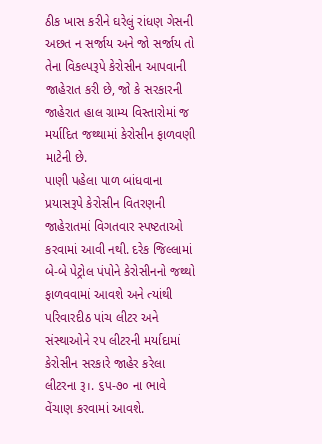ઠીક ખાસ કરીને ઘરેલું રાંધણ ગેસની અછત ન સર્જાય અને જો સર્જાય તો તેના વિકલ્પરૂપે કેરોસીન આપવાની જાહેરાત કરી છે, જો કે સરકારની જાહેરાત હાલ ગ્રામ્ય વિસ્તારોમાં જ મર્યાદિત જથ્થામાં કેરોસીન ફાળવણી માટેની છે.
પાણી પહેલા પાળ બાંધવાના પ્રયાસરૂપે કેરોસીન વિતરણની જાહેરાતમાં વિગતવાર સ્પષ્ટતાઓ કરવામાં આવી નથી. દરેક જિલ્લામાં બે-બે પેટ્રોલ પંપોને કેરોસીનનો જથ્થો ફાળવવામાં આવશે અને ત્યાંથી પરિવારદીઠ પાંચ લીટર અને સંસ્થાઓને રપ લીટરની મર્યાદામાં કેરોસીન સરકારે જાહેર કરેલા લીટરના રૂ।. ૬પ-૭૦ ના ભાવે વેંચાણ કરવામાં આવશે.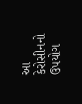આ કેરોસીનનો ઉપયોગ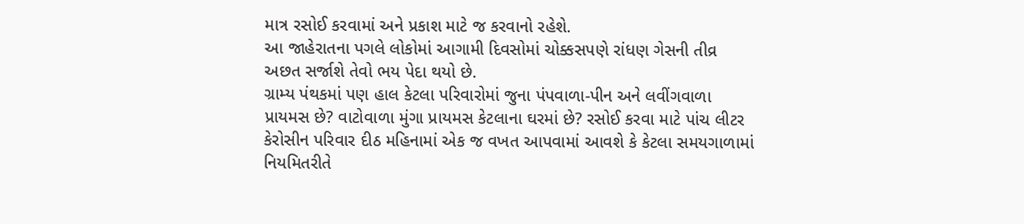માત્ર રસોઈ કરવામાં અને પ્રકાશ માટે જ કરવાનો રહેશે.
આ જાહેરાતના પગલે લોકોમાં આગામી દિવસોમાં ચોક્કસપણે રાંધણ ગેસની તીવ્ર અછત સર્જાશે તેવો ભય પેદા થયો છે.
ગ્રામ્ય પંથકમાં પણ હાલ કેટલા પરિવારોમાં જુના પંપવાળા-પીન અને લવીંગવાળા પ્રાયમસ છે? વાટોવાળા મુંગા પ્રાયમસ કેટલાના ઘરમાં છે? રસોઈ કરવા માટે પાંચ લીટર કેરોસીન પરિવાર દીઠ મહિનામાં એક જ વખત આપવામાં આવશે કે કેટલા સમયગાળામાં નિયમિતરીતે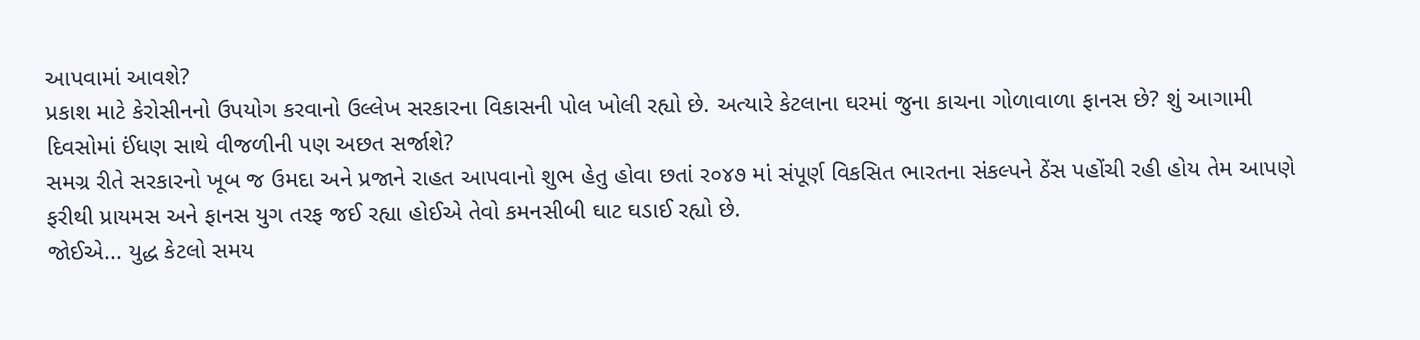આપવામાં આવશે?
પ્રકાશ માટે કેરોસીનનો ઉપયોગ કરવાનો ઉલ્લેખ સરકારના વિકાસની પોલ ખોલી રહ્યો છે. અત્યારે કેટલાના ઘરમાં જુના કાચના ગોળાવાળા ફાનસ છે? શું આગામી દિવસોમાં ઈંધણ સાથે વીજળીની પણ અછત સર્જાશે?
સમગ્ર રીતે સરકારનો ખૂબ જ ઉમદા અને પ્રજાને રાહત આપવાનો શુભ હેતુ હોવા છતાં ર૦૪૭ માં સંપૂર્ણ વિકસિત ભારતના સંકલ્પને ઠેંસ પહોંચી રહી હોય તેમ આપણે ફરીથી પ્રાયમસ અને ફાનસ યુગ તરફ જઈ રહ્યા હોઈએ તેવો કમનસીબી ઘાટ ઘડાઈ રહ્યો છે.
જોઈએ... યુદ્ધ કેટલો સમય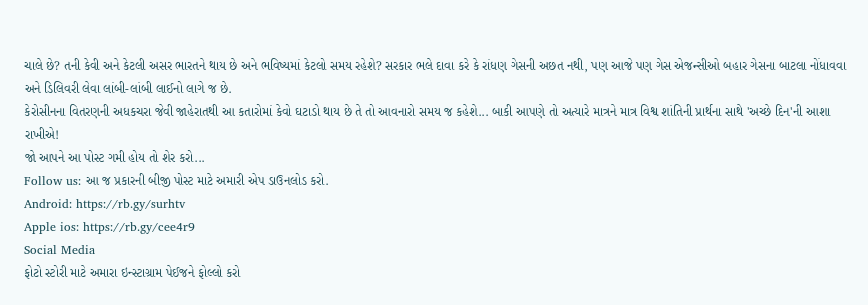ચાલે છે? તની કેવી અને કેટલી અસર ભારતને થાય છે અને ભવિષ્યમાં કેટલો સમય રહેશે? સરકાર ભલે દાવા કરે કે રાંધણ ગેસની અછત નથી, પણ આજે પણ ગેસ એજન્સીઓ બહાર ગેસના બાટલા નોંધાવવા અને ડિલિવરી લેવા લાંબી-લાંબી લાઈનો લાગે જ છે.
કેરોસીનના વિતરણની અધકચરા જેવી જાહેરાતથી આ કતારોમાં કેવો ઘટાડો થાય છે તે તો આવનારો સમય જ કહેશે... બાકી આપણે તો અત્યારે માત્રને માત્ર વિશ્વ શાંતિની પ્રાર્થના સાથે 'અચ્છે દિન'ની આશા રાખીએ!
જો આપને આ પોસ્ટ ગમી હોય તો શેર કરો...
Follow us: આ જ પ્રકારની બીજી પોસ્ટ માટે અમારી એપ ડાઉનલોડ કરો.
Android: https://rb.gy/surhtv
Apple ios: https://rb.gy/cee4r9
Social Media
ફોટો સ્ટોરી માટે અમારા ઇન્સ્ટાગ્રામ પેઈજને ફોલ્લો કરો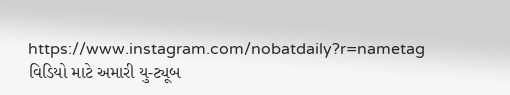https://www.instagram.com/nobatdaily?r=nametag
વિડિયો માટે અમારી યુ-ટ્યૂબ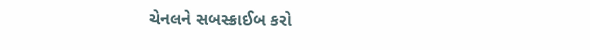ચેનલને સબસ્ક્રાઈબ કરો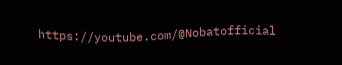https://youtube.com/@Nobatofficial